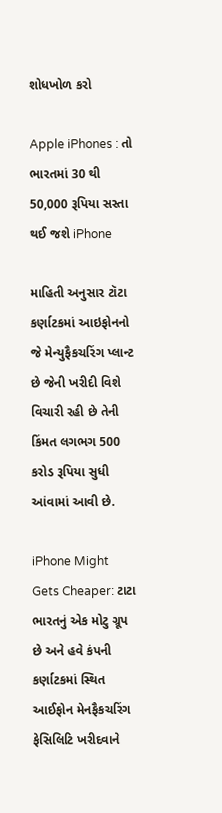શોધખોળ કરો

Apple iPhones : તો ભારતમાં 30 થી 50,000 રૂપિયા સસ્તા થઈ જશે iPhone

માહિતી અનુસાર ટૉટા કર્ણાટકમાં આઇફોનનો જે મેન્યુફૈકચરિંગ પ્લાન્ટ છે જેની ખરીદી વિશે વિચારી રહી છે તેની કિંમત લગભગ 500 કરોડ રૂપિયા સુધી આંવામાં આવી છે.

iPhone Might Gets Cheaper: ટાટા ભારતનું એક મોટુ ગ્રૂપ છે અને હવે કંપની કર્ણાટકમાં સ્થિત આઈફોન મેનફૈકચરિંગ ફેસિલિટિ ખરીદવાને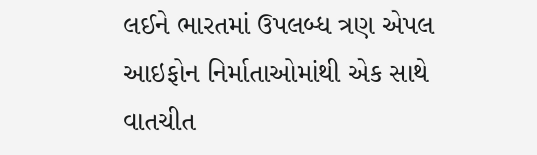લઈને ભારતમાં ઉપલબ્ધ ત્રણ એપલ આઇફોન નિર્માતાઓમાંથી એક સાથે વાતચીત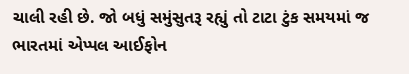ચાલી રહી છે. જો બધું સમુંસુતરૂ રહ્યું તો ટાટા ટુંક સમયમાં જ ભારતમાં એપ્પલ આઈફોન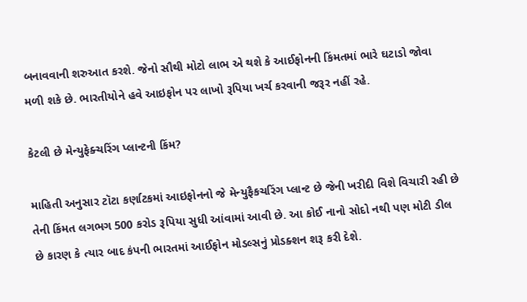બનાવવાની શરુઆત કરશે. જેનો સૌથી મોટો લાભ એ થશે કે આઈફોનની કિંમતમાં ભારે ઘટાડો જોવા મળી શકે છે. ભારતીયોને હવે આઇફોન પર લાખો રૂપિયા ખર્ચ કરવાની જરૂર નહીં રહે.

કેટલી છે મેન્યુફેક્ચરિંગ પ્લાન્ટની કિંમ?

માહિતી અનુસાર ટૉટા કર્ણાટકમાં આઇફોનનો જે મેન્યુફૈકચરિંગ પ્લાન્ટ છે જેની ખરીદી વિશે વિચારી રહી છે તેની કિંમત લગભગ 500 કરોડ રૂપિયા સુધી આંવામાં આવી છે. આ કોઈ નાનો સોદો નથી પણ મોટી ડીલ છે કારણ કે ત્યાર બાદ કંપની ભારતમાં આઈફોન મોડલ્સનું પ્રોડક્શન શરૂ કરી દેશે.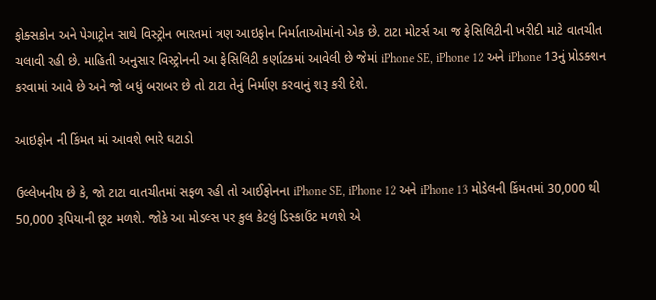ફોક્સકોન અને પેગાટ્રોન સાથે વિસ્ટ્રોન ભારતમાં ત્રણ આઇફોન નિર્માતાઓમાંનો એક છે. ટાટા મોટર્સ આ જ ફેસિલિટીની ખરીદી માટે વાતચીત ચલાવી રહી છે. માહિતી અનુસાર વિસ્ટ્રોનની આ ફેસિલિટી કર્ણાટકમાં આવેલી છે જેમાં iPhone SE, iPhone 12 અને iPhone 13નું પ્રોડક્શન કરવામાં આવે છે અને જો બધું બરાબર છે તો ટાટા તેનું નિર્માણ કરવાનું શરૂ કરી દેશે.

આઇફોન ની કિંમત માં આવશે ભારે ઘટાડો

ઉલ્લેખનીય છે કે, જો ટાટા વાતચીતમાં સફળ રહી તો આઈફોનના iPhone SE, iPhone 12 અને iPhone 13 મોડેલની કિંમતમાં 30,000 થી 50,000 રૂપિયાની છૂટ મળશે. જોકે આ મોડલ્સ પર કુલ કેટલું ડિસ્કાઉંટ મળશે એ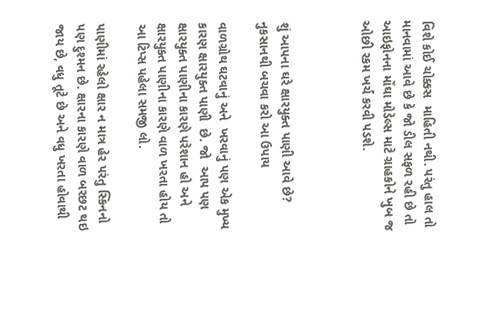વિશે કોઈ ચોક્કસ  માહિતી નથી. પરંતુ હાલ તો માનવામાં આવે છે કે જો ડીલ સફળ રહી છે તો આઇફોનના મોંઘા મોડેલ્સ માટે ગ્રાહકોને ખુબ જ ઓછી રકમ ખર્ચ કરવી પડશે.



શું આપના ઘરે ક્ષારયુક્ત પાણી આવે છે? નુકસાનથી બચવા કરો આ ઉપાય

વાળગ્રોથ ઘટવાનું અને  ખરવાનું પણ એક મુખ્ય કારણ ક્ષારયુક્ત પાણી  છે. જો  આપ પણ ક્ષારયુક્ત પાણીના કારણે પરેશાન હો અને ક્ષારયુક્ત પાણીના કારણે વાળ ખરતા હોય તો આ ટિપ્સ પહેલા સમજી લો.

પાણીમાં રહેલો ક્ષાર ન માત્ર હેર પરંતુ સ્કિનનો પણ દુશ્મન છે. ક્ષારના કારણે વાળ બરછટ થઇ જાય છે, વધુ તૂટે છે અને વધુ ખરતા હોવાથી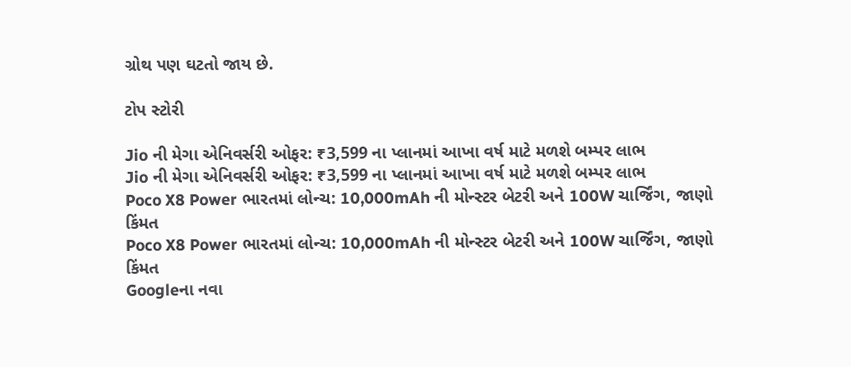ગ્રોથ પણ ઘટતો જાય છે.

ટોપ સ્ટોરી

Jio ની મેગા એનિવર્સરી ઓફર: ₹3,599 ના પ્લાનમાં આખા વર્ષ માટે મળશે બમ્પર લાભ
Jio ની મેગા એનિવર્સરી ઓફર: ₹3,599 ના પ્લાનમાં આખા વર્ષ માટે મળશે બમ્પર લાભ
Poco X8 Power ભારતમાં લોન્ચ: 10,000mAh ની મોન્સ્ટર બેટરી અને 100W ચાર્જિંગ, જાણો કિંમત
Poco X8 Power ભારતમાં લોન્ચ: 10,000mAh ની મોન્સ્ટર બેટરી અને 100W ચાર્જિંગ, જાણો કિંમત
Googleના નવા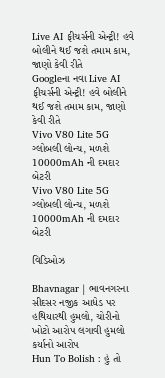Live AI ફીચર્સની એન્ટ્રી! હવે બોલીને થઈ જશે તમામ કામ, જાણો કેવી રીતે
Googleના નવા Live AI ફીચર્સની એન્ટ્રી! હવે બોલીને થઈ જશે તમામ કામ, જાણો કેવી રીતે
Vivo V80 Lite 5G ગ્લોબલી લોન્ચ, મળશે 10000mAh ની દમદાર બેટરી
Vivo V80 Lite 5G ગ્લોબલી લોન્ચ, મળશે 10000mAh ની દમદાર બેટરી

વિડિઓઝ

Bhavnagar | ભાવનગરના સીદસર નજીક આધેડ પર હથિયારથી હુમલો, ચોરીનો ખોટો આરોપ લગાવી હુમલો કર્યાનો આરોપ
Hun To Bolish : હું તો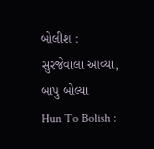બોલીશ : સુરજેવાલા આવ્યા, બાપુ બોલ્યા
Hun To Bolish :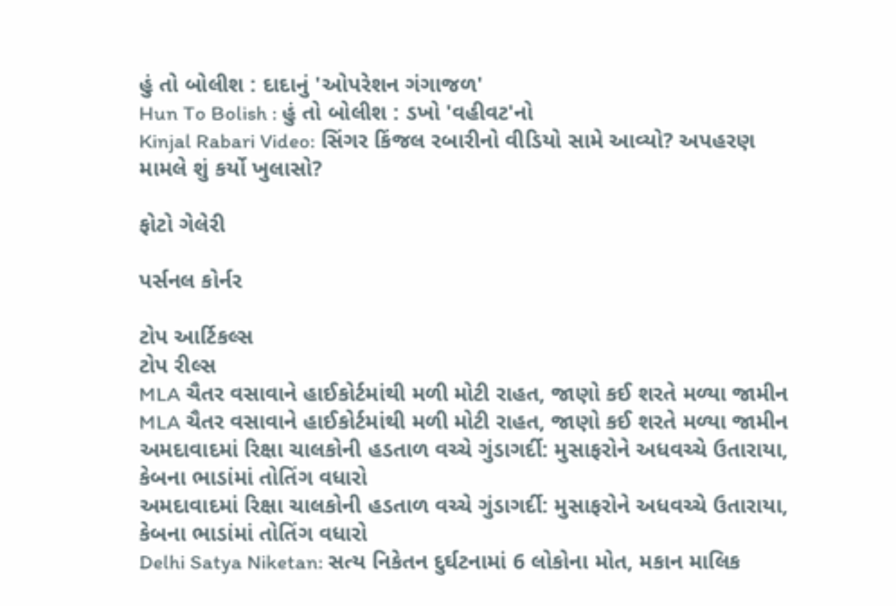હું તો બોલીશ : દાદાનું 'ઓપરેશન ગંગાજળ'
Hun To Bolish : હું તો બોલીશ : ડખો 'વહીવટ'નો
Kinjal Rabari Video: સિંગર કિંજલ રબારીનો વીડિયો સામે આવ્યો? અપહરણ મામલે શું કર્યો ખુલાસો?

ફોટો ગેલેરી

પર્સનલ કોર્નર

ટોપ આર્ટિકલ્સ
ટોપ રીલ્સ
MLA ચૈતર વસાવાને હાઈકોર્ટમાંથી મળી મોટી રાહત, જાણો કઈ શરતે મળ્યા જામીન
MLA ચૈતર વસાવાને હાઈકોર્ટમાંથી મળી મોટી રાહત, જાણો કઈ શરતે મળ્યા જામીન
અમદાવાદમાં રિક્ષા ચાલકોની હડતાળ વચ્ચે ગુંડાગર્દી: મુસાફરોને અધવચ્ચે ઉતારાયા, કેબના ભાડાંમાં તોતિંગ વધારો
અમદાવાદમાં રિક્ષા ચાલકોની હડતાળ વચ્ચે ગુંડાગર્દી: મુસાફરોને અધવચ્ચે ઉતારાયા, કેબના ભાડાંમાં તોતિંગ વધારો
Delhi Satya Niketan: સત્ય નિકેતન દુર્ઘટનામાં 6 લોકોના મોત, મકાન માલિક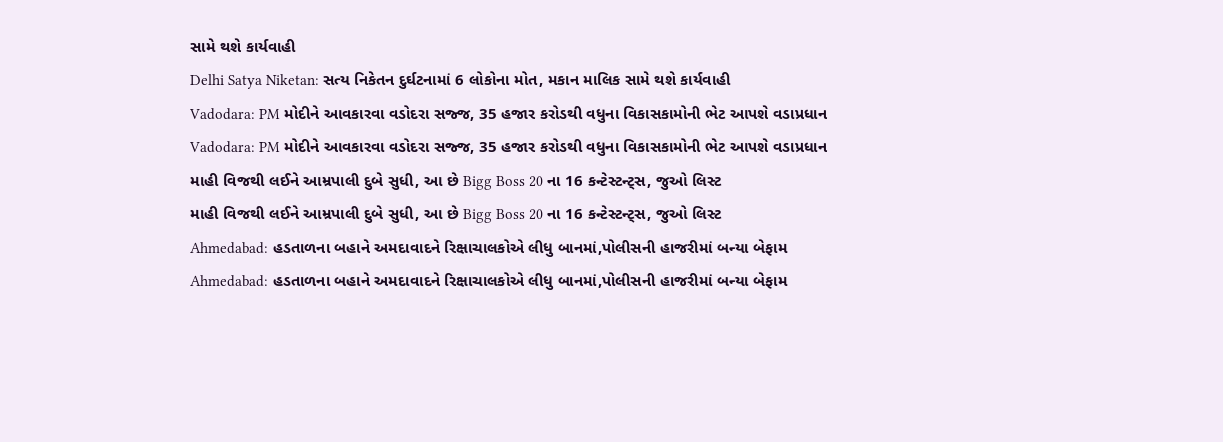સામે થશે કાર્યવાહી
Delhi Satya Niketan: સત્ય નિકેતન દુર્ઘટનામાં 6 લોકોના મોત, મકાન માલિક સામે થશે કાર્યવાહી
Vadodara: PM મોદીને આવકારવા વડોદરા સજ્જ, 35 હજાર કરોડથી વધુના વિકાસકામોની ભેટ આપશે વડાપ્રધાન
Vadodara: PM મોદીને આવકારવા વડોદરા સજ્જ, 35 હજાર કરોડથી વધુના વિકાસકામોની ભેટ આપશે વડાપ્રધાન
માહી વિજથી લઈને આમ્રપાલી દુબે સુધી, આ છે Bigg Boss 20 ના 16 કન્ટેસ્ટન્ટ્સ, જુઓ લિસ્ટ
માહી વિજથી લઈને આમ્રપાલી દુબે સુધી, આ છે Bigg Boss 20 ના 16 કન્ટેસ્ટન્ટ્સ, જુઓ લિસ્ટ
Ahmedabad: હડતાળના બહાને અમદાવાદને રિક્ષાચાલકોએ લીધુ બાનમાં,પોલીસની હાજરીમાં બન્યા બેફામ
Ahmedabad: હડતાળના બહાને અમદાવાદને રિક્ષાચાલકોએ લીધુ બાનમાં,પોલીસની હાજરીમાં બન્યા બેફામ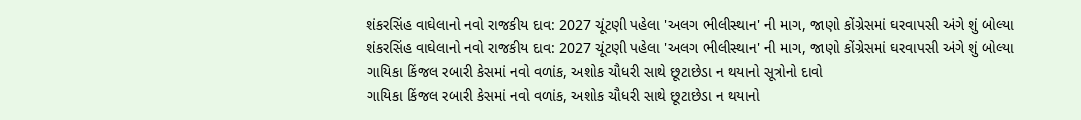શંકરસિંહ વાઘેલાનો નવો રાજકીય દાવ: 2027 ચૂંટણી પહેલા 'અલગ ભીલીસ્થાન' ની માગ, જાણો કોંગ્રેસમાં ઘરવાપસી અંગે શું બોલ્યા
શંકરસિંહ વાઘેલાનો નવો રાજકીય દાવ: 2027 ચૂંટણી પહેલા 'અલગ ભીલીસ્થાન' ની માગ, જાણો કોંગ્રેસમાં ઘરવાપસી અંગે શું બોલ્યા
ગાયિકા કિંજલ રબારી કેસમાં નવો વળાંક, અશોક ચૌધરી સાથે છૂટાછેડા ન થયાનો સૂત્રોનો દાવો
ગાયિકા કિંજલ રબારી કેસમાં નવો વળાંક, અશોક ચૌધરી સાથે છૂટાછેડા ન થયાનો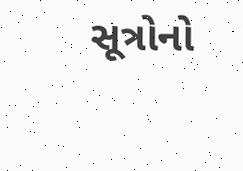સૂત્રોનો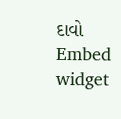દાવો
Embed widget